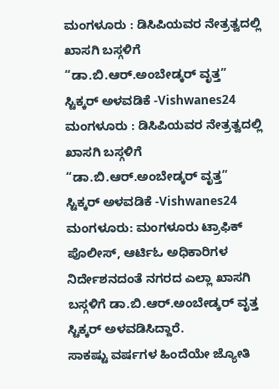ಮಂಗಳೂರು : ಡಿಸಿಪಿಯವರ ನೇತ್ರತ್ವದಲ್ಲಿ ಖಾಸಗಿ ಬಸ್ಗಳಿಗೆ “ಡಾ.ಬಿ.ಆರ್.ಅಂಬೇಡ್ಕರ್ ವೃತ್ತ” ಸ್ಟಿಕ್ಕರ್ ಅಳವಡಿಕೆ -Vishwanes24
ಮಂಗಳೂರು : ಡಿಸಿಪಿಯವರ ನೇತ್ರತ್ವದಲ್ಲಿ ಖಾಸಗಿ ಬಸ್ಗಳಿಗೆ “ಡಾ.ಬಿ.ಆರ್.ಅಂಬೇಡ್ಕರ್ ವೃತ್ತ” ಸ್ಟಿಕ್ಕರ್ ಅಳವಡಿಕೆ -Vishwanes24
ಮಂಗಳೂರು: ಮಂಗಳೂರು ಟ್ರಾಫಿಕ್ ಪೊಲೀಸ್, ಆರ್ಟಿಓ ಅಧಿಕಾರಿಗಳ ನಿರ್ದೇಶನದಂತೆ ನಗರದ ಎಲ್ಲಾ ಖಾಸಗಿ ಬಸ್ಗಳಿಗೆ ಡಾ.ಬಿ.ಆರ್.ಅಂಬೇಡ್ಕರ್ ವೃತ್ತ ಸ್ಟಿಕ್ಕರ್ ಅಳವಡಿಸಿದ್ದಾರೆ.
ಸಾಕಷ್ಟು ವರ್ಷಗಳ ಹಿಂದೆಯೇ ಜ್ಯೋತಿ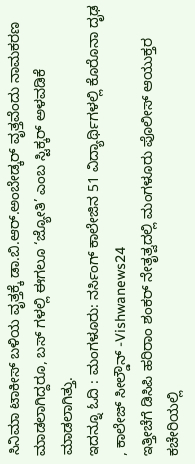ಸಿನಿಮಾ ಟಾಕೀಸ್ ಬಳಿಯ ವೃತ್ತಕ್ಕೆ ಡಾ.ಬಿ.ಆರ್.ಅಂಬೇಡ್ಕರ್ ವೃತ್ತವೆಂದು ನಾಮಕರಣ ಮಾಡಲಾಗಿದ್ದರೂ, ಬಸ್ ಗಳಲ್ಲಿ ಈಗಲೂ ‘ಜ್ಯೋತಿ’ ಎಂಬ ಸ್ಟಿಕ್ಕರ್ ಅಳವಡಿಕೆ ಮಾಡಲಾಗಿತ್ತು.
ಇದನ್ನೂ ಓದಿ : ಮಂಗಳೂರು: ನರ್ಸಿಂಗ್ ಕಾಲೇಜಿನ 51 ವಿದ್ಯಾರ್ಥಿಗಳಲ್ಲಿ ಕೊರೊನಾ ದೃಢ , ಕಾಲೇಜ್ ಸೀಲ್ಡೌನ್ -Vishwanews24
ಇತ್ತೀಚೆಗೆ ಡಿಸಿಪಿ ಹರಿರಾಂ ಶಂಕರ್ ನೇತೃತ್ವದಲ್ಲಿ ಮಂಗಳೂರು ಪೊಲೀಸ್ ಆಯುಕ್ತರ ಕಚೇರಿಯಲ್ಲಿ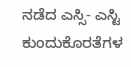ನಡೆದ ಎಸ್ಸಿ- ಎಸ್ಟಿ ಕುಂದುಕೊರತೆಗಳ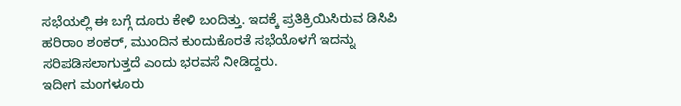ಸಭೆಯಲ್ಲಿ ಈ ಬಗ್ಗೆ ದೂರು ಕೇಳಿ ಬಂದಿತ್ತು. ಇದಕ್ಕೆ ಪ್ರತಿಕ್ರಿಯಿಸಿರುವ ಡಿಸಿಪಿ ಹರಿರಾಂ ಶಂಕರ್, ಮುಂದಿನ ಕುಂದುಕೊರತೆ ಸಭೆಯೊಳಗೆ ಇದನ್ನು ಸರಿಪಡಿಸಲಾಗುತ್ತದೆ ಎಂದು ಭರವಸೆ ನೀಡಿದ್ದರು.
ಇದೀಗ ಮಂಗಳೂರು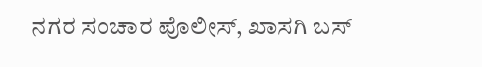ನಗರ ಸಂಚಾರ ಪೊಲೀಸ್, ಖಾಸಗಿ ಬಸ್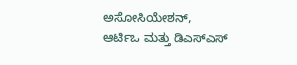ಅಸೋಸಿಯೇಶನ್, ಆರ್ಟಿಒ ಮತ್ತು ಡಿಎಸ್ಎಸ್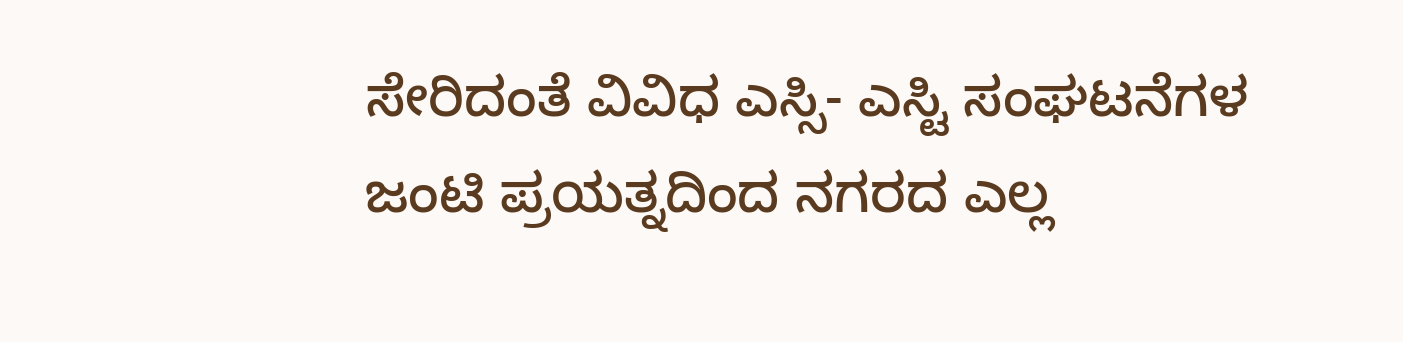ಸೇರಿದಂತೆ ವಿವಿಧ ಎಸ್ಸಿ- ಎಸ್ಟಿ ಸಂಘಟನೆಗಳ ಜಂಟಿ ಪ್ರಯತ್ನದಿಂದ ನಗರದ ಎಲ್ಲ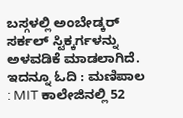ಬಸ್ಗಳಲ್ಲಿ ಅಂಬೇಡ್ಕರ್ ಸರ್ಕಲ್ ಸ್ಟಿಕ್ಕರ್ಗಳನ್ನು ಅಳವಡಿಕೆ ಮಾಡಲಾಗಿದೆ.
ಇದನ್ನೂ ಓದಿ : ಮಣಿಪಾಲ : MIT ಕಾಲೇಜಿನಲ್ಲಿ 52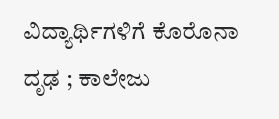ವಿದ್ಯಾರ್ಥಿಗಳಿಗೆ ಕೊರೊನಾ ದೃಢ ; ಕಾಲೇಜು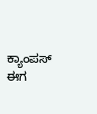ಕ್ಯಾಂಪಸ್ ಈಗ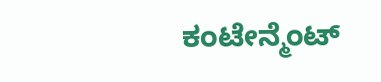ಕಂಟೇನ್ಮೆಂಟ್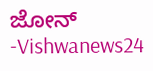ಜೋನ್ -Vishwanews24